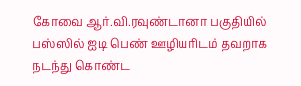கோவை ஆர்.வி.ரவுண்டானா பகுதியில் பஸ்ஸில் ஐடி பெண் ஊழியரிடம் தவறாக நடந்து கொண்ட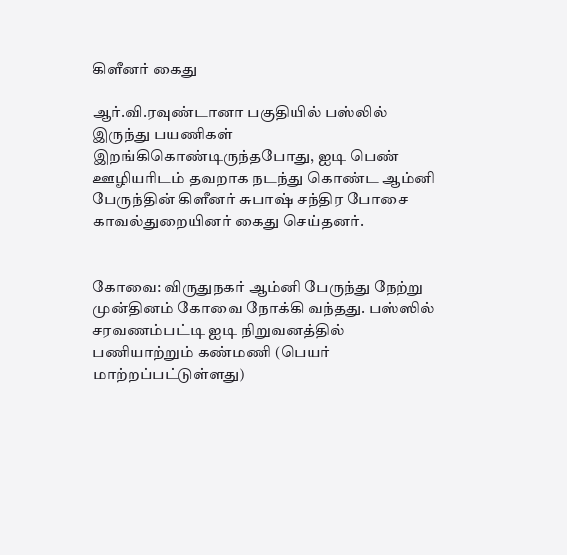கிளீனர் கைது

ஆர்.வி.ரவுண்டானா பகுதியில் பஸ்லில் இருந்து பயணிகள் இறங்கிகொண்டிருந்தபோது, ஐடி பெண் ஊழியரிடம் தவறாக நடந்து கொண்ட ஆம்னி பேருந்தின் கிளீனர் சுபாஷ் சந்திர போசை காவல்துறையினர் கைது செய்தனர்.


கோவை: விருதுநகர் ஆம்னி பேருந்து நேற்று முன்தினம் கோவை நோக்கி வந்தது. பஸ்ஸில் சரவணம்பட்டி ஐடி நிறுவனத்தில் பணியாற்றும் கண்மணி (பெயர் மாற்றப்பட்டுள்ளது)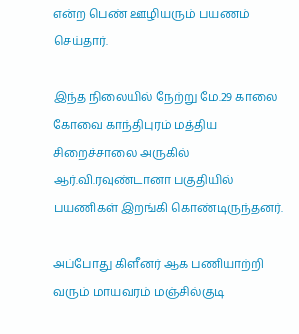என்ற பெண் ஊழியரும் பயணம் செய்தார்.

இந்த நிலையில் நேற்று மே.29 காலை கோவை காந்திபுரம் மத்திய சிறைச்சாலை அருகில் ஆர்.வி.ரவுண்டானா பகுதியில் பயணிகள் இறங்கி கொண்டிருந்தனர்.

அப்போது கிளீனர் ஆக பணியாற்றி வரும் மாயவரம் மஞ்சில்குடி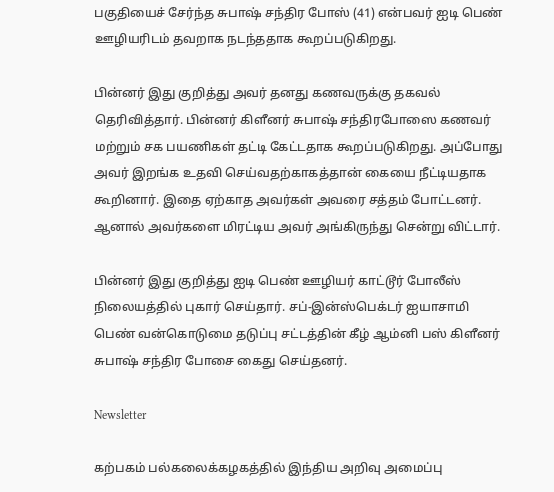பகுதியைச் சேர்ந்த சுபாஷ் சந்திர போஸ் (41) என்பவர் ஐடி பெண் ஊழியரிடம் தவறாக நடந்ததாக கூறப்படுகிறது.

பின்னர் இது குறித்து அவர் தனது கணவருக்கு தகவல் தெரிவித்தார். பின்னர் கிளீனர் சுபாஷ் சந்திரபோஸை கணவர் மற்றும் சக பயணிகள் தட்டி கேட்டதாக கூறப்படுகிறது. அப்போது அவர் இறங்க உதவி செய்வதற்காகத்தான் கையை நீட்டியதாக கூறினார். இதை ஏற்காத அவர்கள் அவரை சத்தம் போட்டனர். ஆனால் அவர்களை மிரட்டிய அவர் அங்கிருந்து சென்று விட்டார்.

பின்னர் இது குறித்து ஐடி பெண் ஊழியர் காட்டூர் போலீஸ் நிலையத்தில் புகார் செய்தார். சப்-இன்ஸ்பெக்டர் ஐயாசாமி பெண் வன்கொடுமை தடுப்பு சட்டத்தின் கீழ் ஆம்னி பஸ் கிளீனர் சுபாஷ் சந்திர போசை கைது செய்தனர்.

Newsletter

கற்பகம் பல்கலைக்கழகத்தில் இந்திய அறிவு அமைப்பு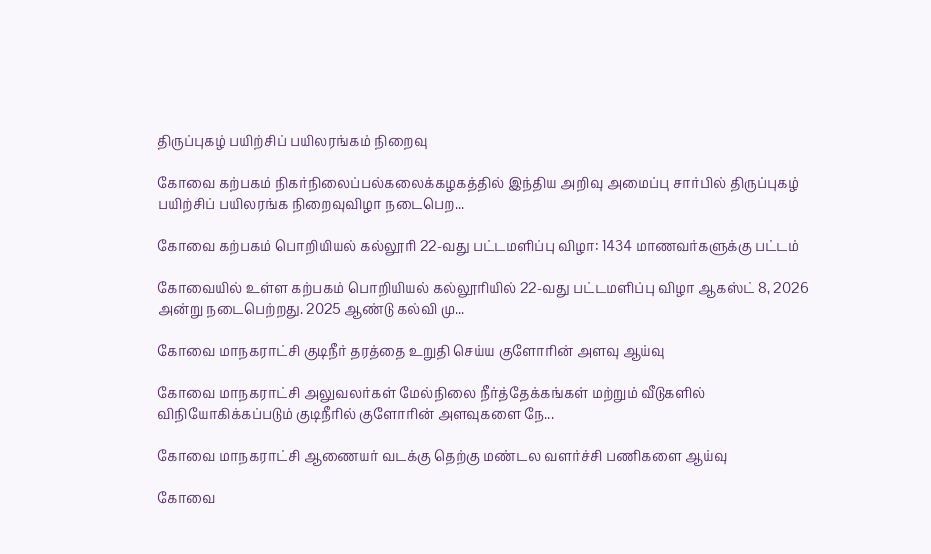திருப்புகழ் பயிற்சிப் பயிலரங்கம் நிறைவு

கோவை கற்பகம் நிகர்நிலைப்பல்கலைக்கழகத்தில் இந்திய அறிவு அமைப்பு சார்பில் திருப்புகழ் பயிற்சிப் பயிலரங்க நிறைவுவிழா நடைபெற...

கோவை கற்பகம் பொறியியல் கல்லூரி 22-வது பட்டமளிப்பு விழா: 1434 மாணவர்களுக்கு பட்டம்

கோவையில் உள்ள கற்பகம் பொறியியல் கல்லூரியில் 22-வது பட்டமளிப்பு விழா ஆகஸ்ட் 8, 2026 அன்று நடைபெற்றது. 2025 ஆண்டு கல்வி மு...

கோவை மாநகராட்சி குடிநீர் தரத்தை உறுதி செய்ய குளோரின் அளவு ஆய்வு

கோவை மாநகராட்சி அலுவலர்கள் மேல்நிலை நீர்த்தேக்கங்கள் மற்றும் வீடுகளில் விநியோகிக்கப்படும் குடிநீரில் குளோரின் அளவுகளை நே...

கோவை மாநகராட்சி ஆணையர் வடக்கு தெற்கு மண்டல வளர்ச்சி பணிகளை ஆய்வு

கோவை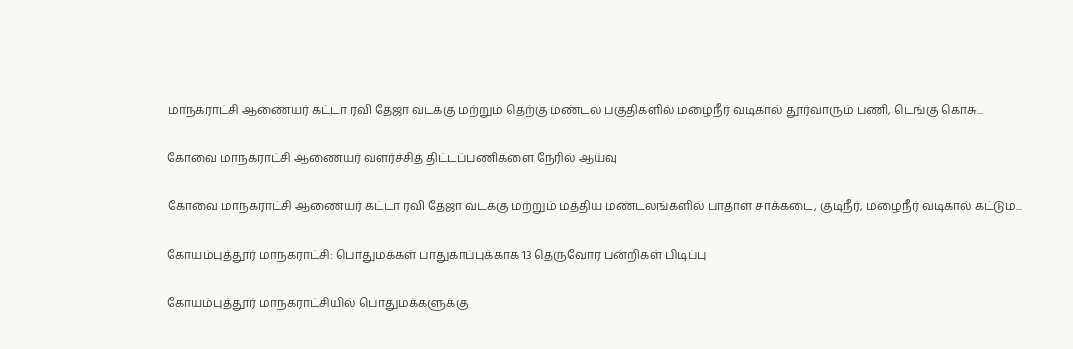மாநகராட்சி ஆணையர் கட்டா ரவி தேஜா வடக்கு மற்றும் தெற்கு மண்டல பகுதிகளில் மழைநீர் வடிகால் தூர்வாரும் பணி, டெங்கு கொசு...

கோவை மாநகராட்சி ஆணையர் வளர்ச்சித் திட்டப்பணிகளை நேரில் ஆய்வு

கோவை மாநகராட்சி ஆணையர் கட்டா ரவி தேஜா வடக்கு மற்றும் மத்திய மண்டலங்களில் பாதாள சாக்கடை, குடிநீர், மழைநீர் வடிகால் கட்டும...

கோயம்புத்தூர் மாநகராட்சி: பொதுமக்கள் பாதுகாப்புக்காக 13 தெருவோர பன்றிகள் பிடிப்பு

கோயம்புத்தூர் மாநகராட்சியில் பொதுமக்களுக்கு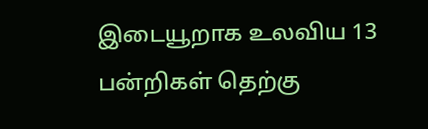இடையூறாக உலவிய 13 பன்றிகள் தெற்கு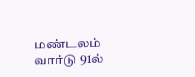மண்டலம் வார்டு 91ல்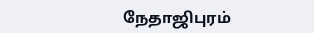நேதாஜிபுரம்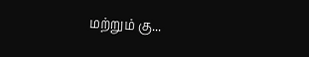மற்றும் கு...